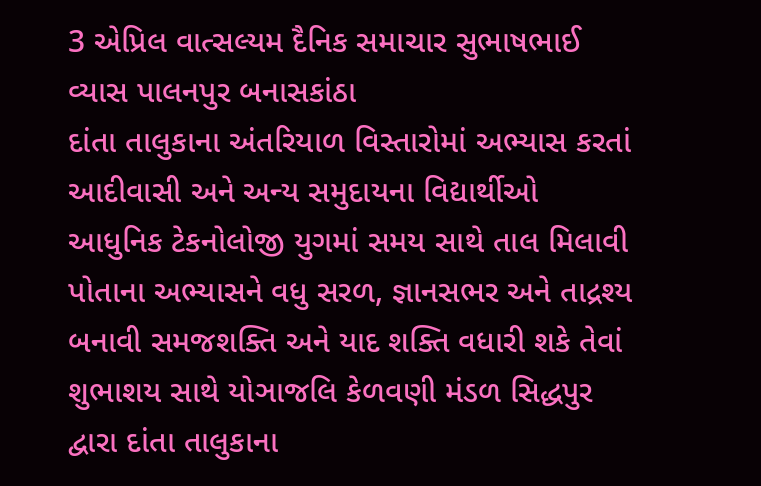3 એપ્રિલ વાત્સલ્યમ દૈનિક સમાચાર સુભાષભાઈ વ્યાસ પાલનપુર બનાસકાંઠા
દાંતા તાલુકાના અંતરિયાળ વિસ્તારોમાં અભ્યાસ કરતાં આદીવાસી અને અન્ય સમુદાયના વિદ્યાર્થીઓ આધુનિક ટેકનોલોજી યુગમાં સમય સાથે તાલ મિલાવી પોતાના અભ્યાસને વધુ સરળ, જ્ઞાનસભર અને તાદ્રશ્ય બનાવી સમજશક્તિ અને યાદ શક્તિ વધારી શકે તેવાં શુભાશય સાથે યોઞાજલિ કેળવણી મંડળ સિદ્ધપુર દ્વારા દાંતા તાલુકાના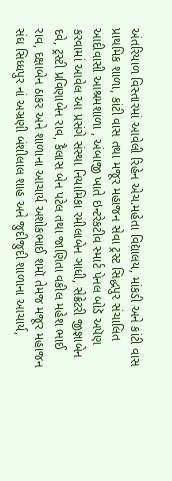અંતરિયાળ વિસ્તારમાં આવેલી રિહેન એચ.મહેતા વિદ્યાલય, માંકડી અને કાંટી વાસ પ્રાથમિક શાળા, કાંટી વાસ તથા મજૂર મહાજન સેવા ટ્રસ્ટ સિદ્ધપુર સંચાલિત આદીવાસી આશ્રમશાળા , અંબાજી ખાતે ઇન્ટરેકટીવ સ્માર્ટ પેનલ બોડૅ અપૅણ કરવામાં આવેલ આ પ્રસંગે સંસ્થા નિયામિકા રમીલાબેન ઞાધી, સેક્રેટરી જીજ્ઞાબેન દવે, ટ્રસ્ટી પ્રવિણાબેન રાવ, કૈલાસ બેન પટેલ તથા જાણિતા વકીલ મહેશ ભાઈ રાવ, દક્ષાબેન ઠાકર અને શાળાના આચાર્ય અશોકભાઈ શમૉ તેમજ મજૂર મહાજન સંઘ સિધ્ધપુર નાં અઞ્રણી બંશીલાલ શાહ અને જુદીજુદી શાળાના આચાર્ય,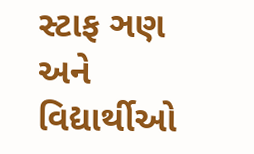સ્ટાફ ઞણ અને વિદ્યાર્થીઓ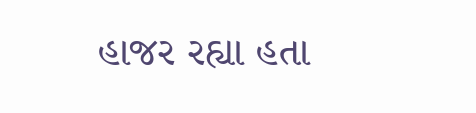હાજર રહ્યા હતા